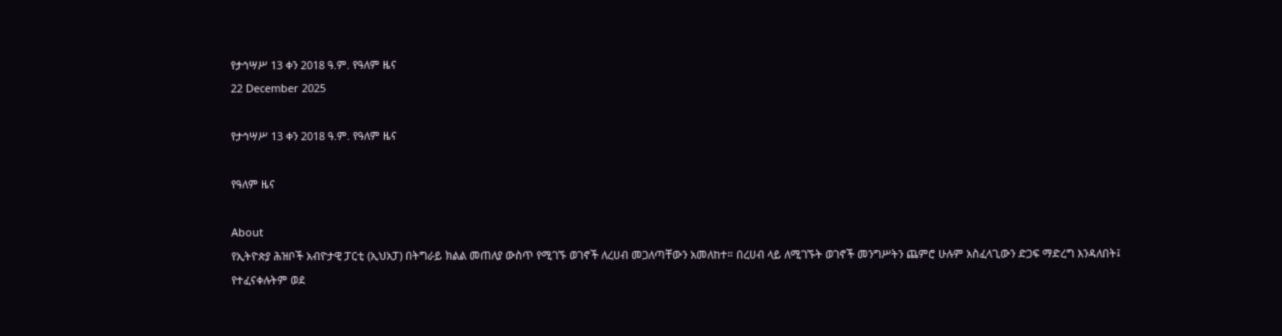የታኅሣሥ 13 ቀን 2018 ዓ.ም. የዓለም ዜና
22 December 2025

የታኅሣሥ 13 ቀን 2018 ዓ.ም. የዓለም ዜና

የዓለም ዜና

About
የኢትዮጵያ ሕዝቦች አብዮታዊ ፓርቲ (ኢህአፓ) በትግራይ ክልል መጠለያ ውስጥ የሚገኙ ወገኖች ለረሀብ መጋለጣቸውን አመለከተ። በረሀብ ላይ ለሚገኙት ወገኖች መንግሥትን ጨምሮ ሁሉም አስፈላጊውን ድጋፍ ማድረግ እንዳለበት፤ የተፈናቀሉትም ወደ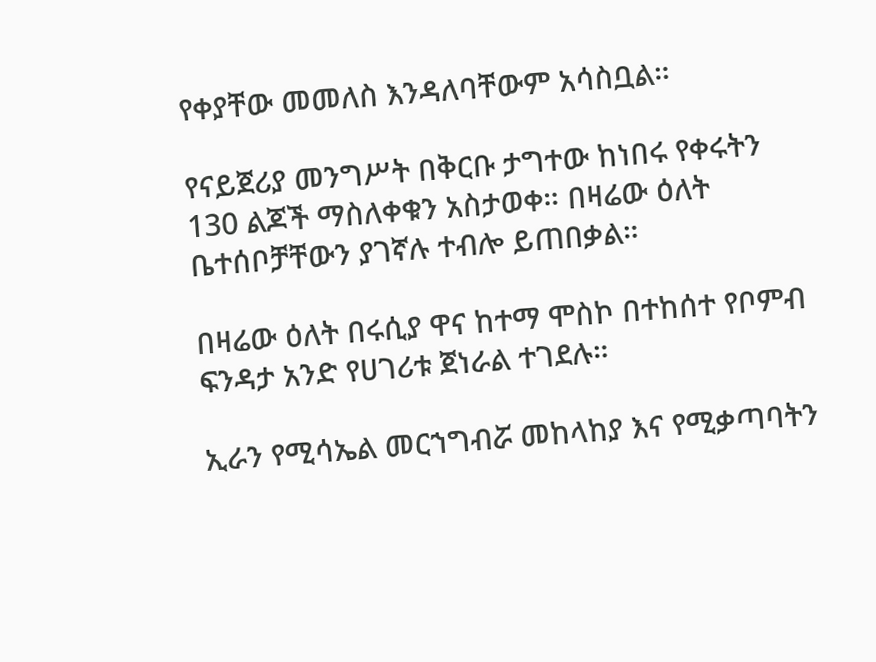የቀያቸው መመለስ እንዳለባቸውም አሳስቧል።

የናይጀሪያ መንግሥት በቅርቡ ታግተው ከነበሩ የቀሩትን 130 ልጆች ማስለቀቁን አስታወቀ። በዛሬው ዕለት ቤተሰቦቻቸውን ያገኛሉ ተብሎ ይጠበቃል።

በዛሬው ዕለት በሩሲያ ዋና ከተማ ሞስኮ በተከሰተ የቦምብ ፍንዳታ አንድ የሀገሪቱ ጀነራል ተገደሉ።

ኢራን የሚሳኤል መርኀግብሯ መከላከያ እና የሚቃጣባትን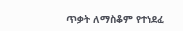ጥቃት ለማስቆም የተነደፈ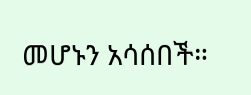መሆኑን አሳሰበች።